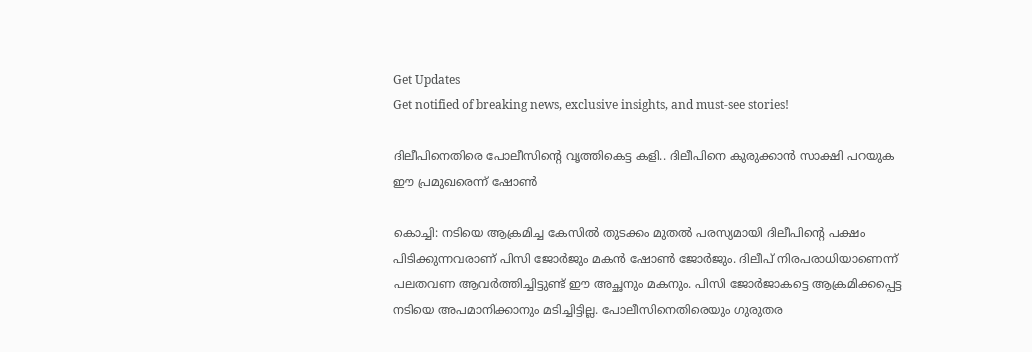Get Updates
Get notified of breaking news, exclusive insights, and must-see stories!

ദിലീപിനെതിരെ പോലീസിന്റെ വൃത്തികെട്ട കളി.. ദിലീപിനെ കുരുക്കാൻ സാക്ഷി പറയുക ഈ പ്രമുഖരെന്ന് ഷോൺ

കൊച്ചി: നടിയെ ആക്രമിച്ച കേസില്‍ തുടക്കം മുതല്‍ പരസ്യമായി ദിലീപിന്റെ പക്ഷം പിടിക്കുന്നവരാണ് പിസി ജോര്‍ജും മകന്‍ ഷോണ്‍ ജോര്‍ജും. ദിലീപ് നിരപരാധിയാണെന്ന് പലതവണ ആവര്‍ത്തിച്ചിട്ടുണ്ട് ഈ അച്ഛനും മകനും. പിസി ജോര്‍ജാകട്ടെ ആക്രമിക്കപ്പെട്ട നടിയെ അപമാനിക്കാനും മടിച്ചിട്ടില്ല. പോലീസിനെതിരെയും ഗുരുതര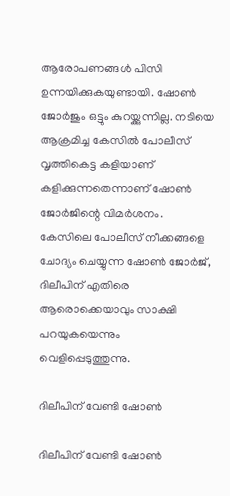ആരോപണങ്ങള്‍ പിസി ഉന്നയിക്കുകയുണ്ടായി. ഷോണ്‍ ജോര്‍ജും ഒട്ടും കുറയ്ക്കുന്നില്ല. നടിയെ ആക്രമിച്ച കേസില്‍ പോലീസ് വൃത്തികെട്ട കളിയാണ് കളിക്കുന്നതെന്നാണ് ഷോണ്‍ ജോര്‍ജിന്റെ വിമര്‍ശനം. കേസിലെ പോലീസ് നീക്കങ്ങളെ ചോദ്യം ചെയ്യുന്ന ഷോണ്‍ ജോര്‍ജ്, ദിലീപിന് എതിരെ ആരൊക്കെയാവും സാക്ഷി പറയുകയെന്നും വെളിപ്പെടുത്തുന്നു.

ദിലീപിന് വേണ്ടി ഷോൺ

ദിലീപിന് വേണ്ടി ഷോൺ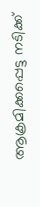ആക്രമിക്കപ്പെട്ട നടിക്ക്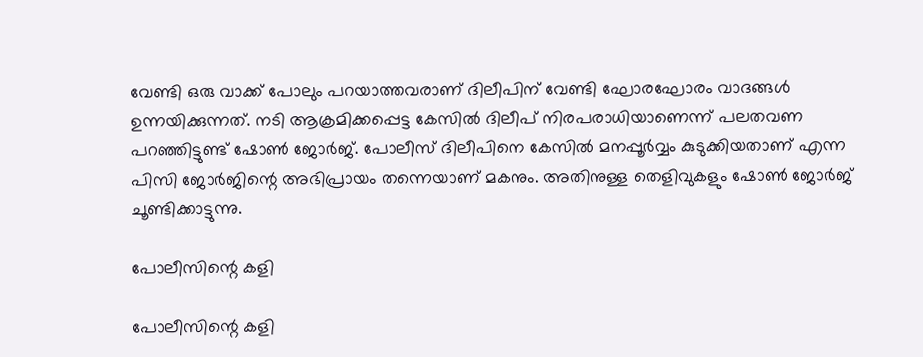വേണ്ടി ഒരു വാക്ക് പോലും പറയാത്തവരാണ് ദിലീപിന് വേണ്ടി ഘോരഘോരം വാദങ്ങള്‍ ഉന്നയിക്കുന്നത്. നടി ആക്രമിക്കപ്പെട്ട കേസില്‍ ദിലീപ് നിരപരാധിയാണെന്ന് പലതവണ പറഞ്ഞിട്ടുണ്ട് ഷോണ്‍ ജോര്‍ജ്. പോലീസ് ദിലീപിനെ കേസില്‍ മനപ്പൂര്‍വ്വം കുടുക്കിയതാണ് എന്ന പിസി ജോര്‍ജിന്റെ അഭിപ്രായം തന്നെയാണ് മകനും. അതിനുള്ള തെളിവുകളും ഷോണ്‍ ജോര്‍ജ് ചൂണ്ടിക്കാട്ടുന്നു.

പോലീസിന്റെ കളി

പോലീസിന്റെ കളി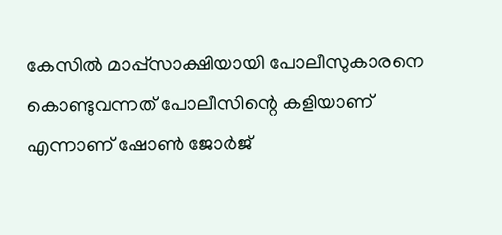കേസില്‍ മാപ്പ്‌സാക്ഷിയായി പോലീസുകാരനെ കൊണ്ടുവന്നത് പോലീസിന്റെ കളിയാണ് എന്നാണ് ഷോണ്‍ ജോര്‍ജ്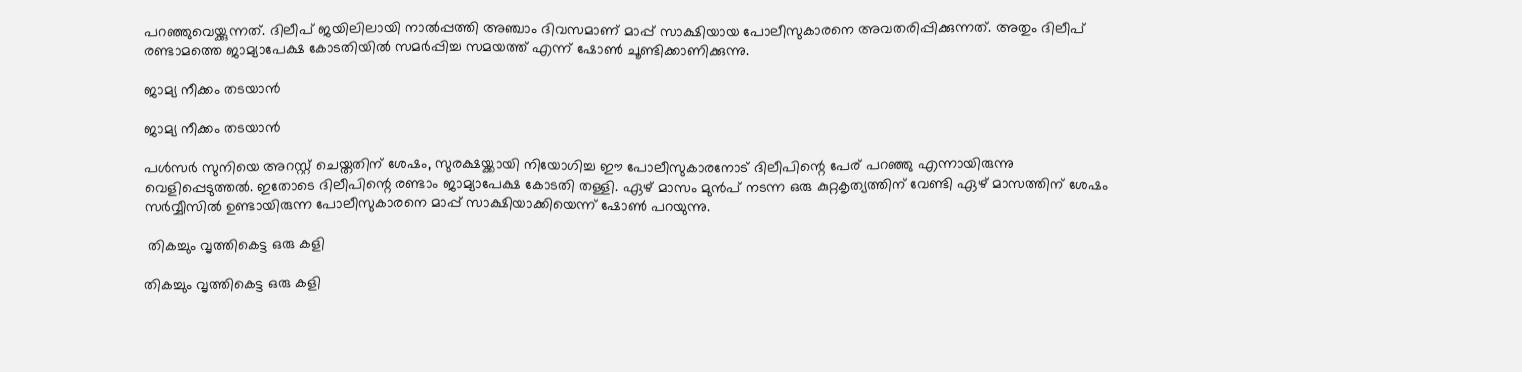പറഞ്ഞുവെയ്ക്കുന്നത്. ദിലീപ് ജയിലിലായി നാല്‍പ്പത്തി അഞ്ചാം ദിവസമാണ് മാപ്പ് സാക്ഷിയായ പോലീസുകാരനെ അവതരിപ്പിക്കുന്നത്. അതും ദിലീപ് രണ്ടാമത്തെ ജാമ്യാപേക്ഷ കോടതിയില്‍ സമര്‍പ്പിച്ച സമയത്ത് എന്ന് ഷോണ്‍ ചൂണ്ടിക്കാണിക്കുന്നു.

ജാമ്യ നീക്കം തടയാൻ

ജാമ്യ നീക്കം തടയാൻ

പള്‍സര്‍ സുനിയെ അറസ്റ്റ് ചെയ്തതിന് ശേഷം, സുരക്ഷയ്ക്കായി നിയോഗിച്ച ഈ പോലീസുകാരനോട് ദിലീപിന്റെ പേര് പറഞ്ഞു എന്നായിരുന്നു വെളിപ്പെടുത്തല്‍. ഇതോടെ ദിലീപിന്റെ രണ്ടാം ജാമ്യാപേക്ഷ കോടതി തള്ളി. ഏഴ് മാസം മുന്‍പ് നടന്ന ഒരു കുറ്റകൃത്യത്തിന് വേണ്ടി ഏഴ് മാസത്തിന് ശേഷം സര്‍വ്വീസില്‍ ഉണ്ടായിരുന്ന പോലീസുകാരനെ മാപ്പ് സാക്ഷിയാക്കിയെന്ന് ഷോണ്‍ പറയുന്നു.

 തികച്ചും വൃത്തികെട്ട ഒരു കളി

തികച്ചും വൃത്തികെട്ട ഒരു കളി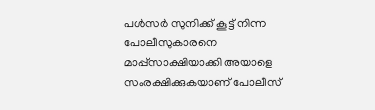പള്‍സര്‍ സുനിക്ക് കൂട്ട് നിന്ന പോലീസുകാരനെ മാപ്പ്‌സാക്ഷിയാക്കി അയാളെ സംരക്ഷിക്കുകയാണ് പോലീസ്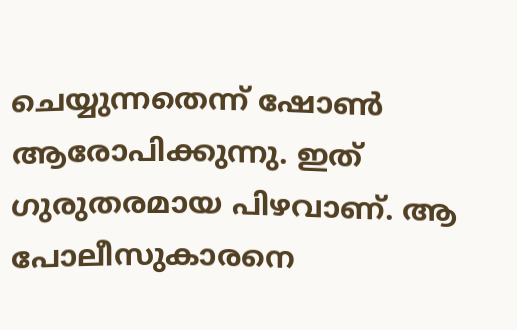ചെയ്യുന്നതെന്ന് ഷോണ്‍ ആരോപിക്കുന്നു. ഇത് ഗുരുതരമായ പിഴവാണ്. ആ പോലീസുകാരനെ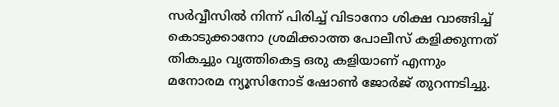സര്‍വ്വീസില്‍ നിന്ന് പിരിച്ച് വിടാനോ ശിക്ഷ വാങ്ങിച്ച് കൊടുക്കാനോ ശ്രമിക്കാത്ത പോലീസ് കളിക്കുന്നത് തികച്ചും വൃത്തികെട്ട ഒരു കളിയാണ് എന്നും മനോരമ ന്യൂസിനോട് ഷോണ്‍ ജോര്‍ജ് തുറന്നടിച്ചു.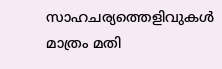സാഹചര്യത്തെളിവുകള്‍ മാത്രം മതി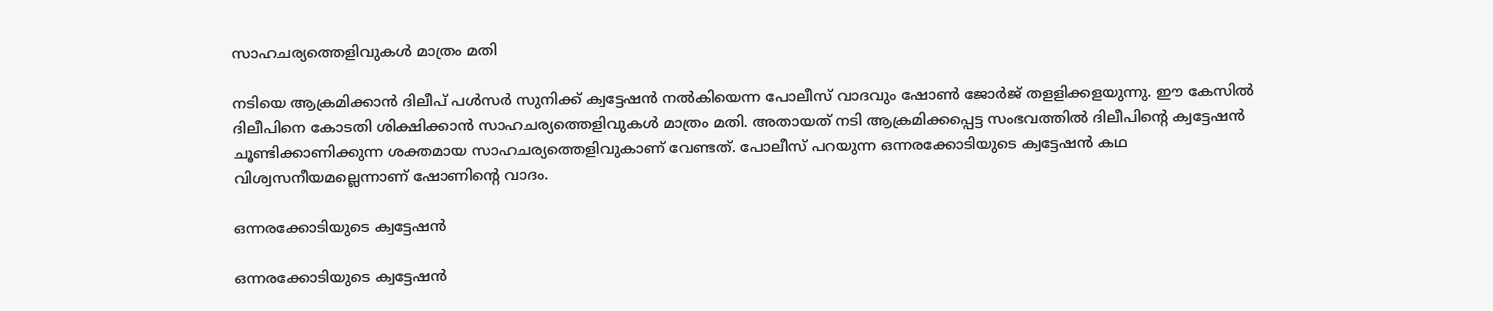സാഹചര്യത്തെളിവുകള്‍ മാത്രം മതി

നടിയെ ആക്രമിക്കാന്‍ ദിലീപ് പള്‍സര്‍ സുനിക്ക് ക്വട്ടേഷന്‍ നല്‍കിയെന്ന പോലീസ് വാദവും ഷോണ്‍ ജോര്‍ജ് തളളിക്കളയുന്നു. ഈ കേസില്‍ ദിലീപിനെ കോടതി ശിക്ഷിക്കാന്‍ സാഹചര്യത്തെളിവുകള്‍ മാത്രം മതി. അതായത് നടി ആക്രമിക്കപ്പെട്ട സംഭവത്തില്‍ ദിലീപിന്റെ ക്വട്ടേഷന്‍ ചൂണ്ടിക്കാണിക്കുന്ന ശക്തമായ സാഹചര്യത്തെളിവുകാണ് വേണ്ടത്. പോലീസ് പറയുന്ന ഒന്നരക്കോടിയുടെ ക്വട്ടേഷന്‍ കഥ വിശ്വസനീയമല്ലെന്നാണ് ഷോണിന്റെ വാദം.

ഒന്നരക്കോടിയുടെ ക്വട്ടേഷൻ

ഒന്നരക്കോടിയുടെ ക്വട്ടേഷൻ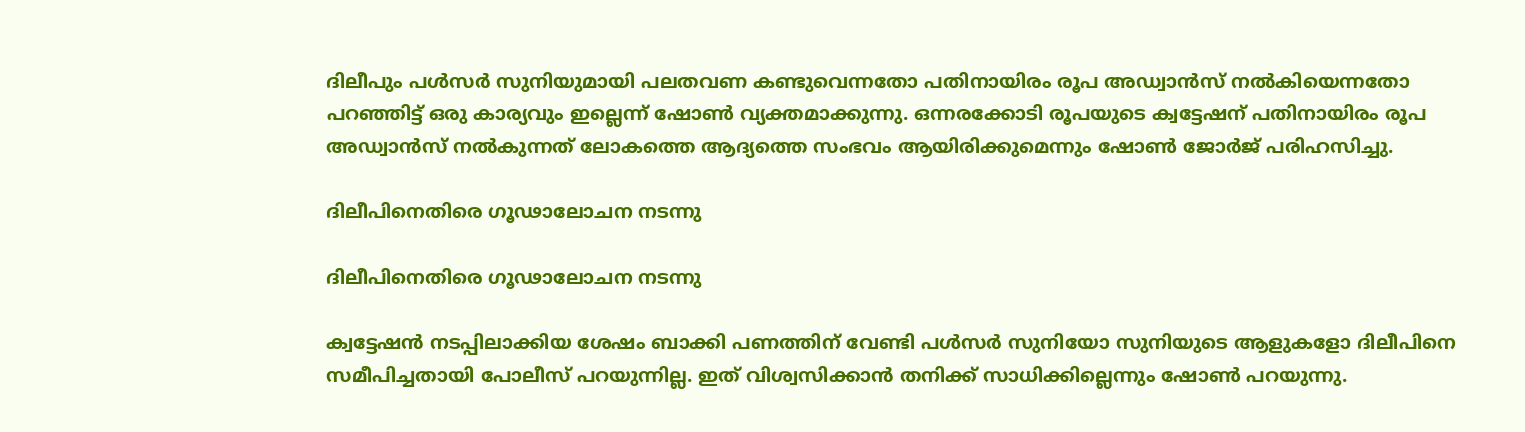ദിലീപും പള്‍സര്‍ സുനിയുമായി പലതവണ കണ്ടുവെന്നതോ പതിനായിരം രൂപ അഡ്വാന്‍സ് നല്‍കിയെന്നതോ പറഞ്ഞിട്ട് ഒരു കാര്യവും ഇല്ലെന്ന് ഷോണ്‍ വ്യക്തമാക്കുന്നു. ഒന്നരക്കോടി രൂപയുടെ ക്വട്ടേഷന് പതിനായിരം രൂപ അഡ്വാന്‍സ് നല്‍കുന്നത് ലോകത്തെ ആദ്യത്തെ സംഭവം ആയിരിക്കുമെന്നും ഷോണ്‍ ജോര്‍ജ് പരിഹസിച്ചു.

ദിലീപിനെതിരെ ഗൂഢാലോചന നടന്നു

ദിലീപിനെതിരെ ഗൂഢാലോചന നടന്നു

ക്വട്ടേഷന്‍ നടപ്പിലാക്കിയ ശേഷം ബാക്കി പണത്തിന് വേണ്ടി പള്‍സര്‍ സുനിയോ സുനിയുടെ ആളുകളോ ദിലീപിനെ സമീപിച്ചതായി പോലീസ് പറയുന്നില്ല. ഇത് വിശ്വസിക്കാന്‍ തനിക്ക് സാധിക്കില്ലെന്നും ഷോണ്‍ പറയുന്നു.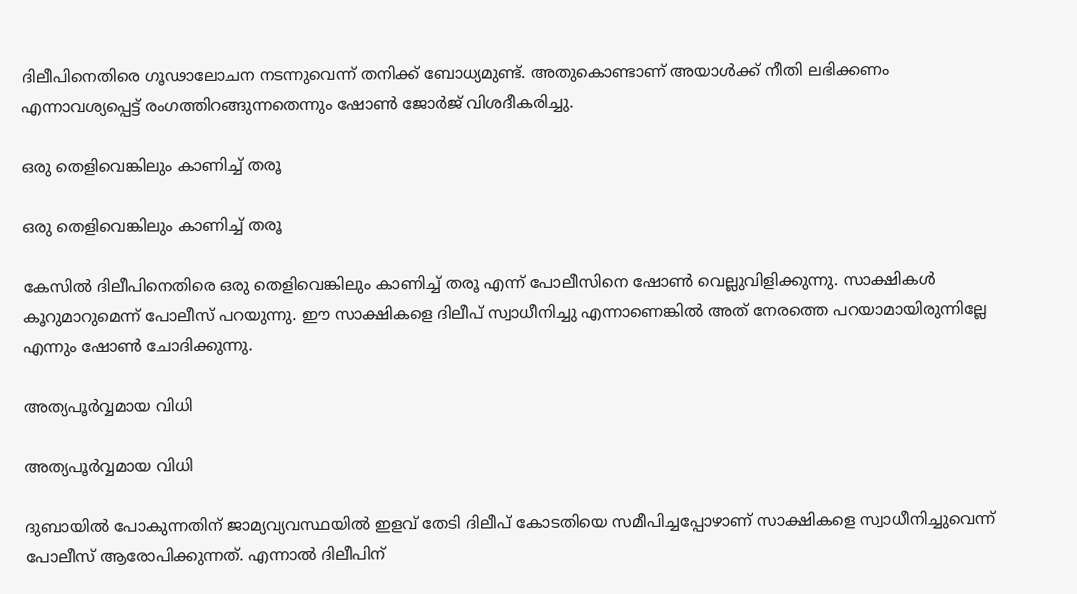ദിലീപിനെതിരെ ഗൂഢാലോചന നടന്നുവെന്ന് തനിക്ക് ബോധ്യമുണ്ട്. അതുകൊണ്ടാണ് അയാള്‍ക്ക് നീതി ലഭിക്കണം എന്നാവശ്യപ്പെട്ട് രംഗത്തിറങ്ങുന്നതെന്നും ഷോണ്‍ ജോര്‍ജ് വിശദീകരിച്ചു.

ഒരു തെളിവെങ്കിലും കാണിച്ച് തരൂ

ഒരു തെളിവെങ്കിലും കാണിച്ച് തരൂ

കേസില്‍ ദിലീപിനെതിരെ ഒരു തെളിവെങ്കിലും കാണിച്ച് തരൂ എന്ന് പോലീസിനെ ഷോണ്‍ വെല്ലുവിളിക്കുന്നു. സാക്ഷികള്‍ കൂറുമാറുമെന്ന് പോലീസ് പറയുന്നു. ഈ സാക്ഷികളെ ദിലീപ് സ്വാധീനിച്ചു എന്നാണെങ്കില്‍ അത് നേരത്തെ പറയാമായിരുന്നില്ലേ എന്നും ഷോണ്‍ ചോദിക്കുന്നു.

അത്യപൂര്‍വ്വമായ വിധി

അത്യപൂര്‍വ്വമായ വിധി

ദുബായില്‍ പോകുന്നതിന് ജാമ്യവ്യവസ്ഥയില്‍ ഇളവ് തേടി ദിലീപ് കോടതിയെ സമീപിച്ചപ്പോഴാണ് സാക്ഷികളെ സ്വാധീനിച്ചുവെന്ന് പോലീസ് ആരോപിക്കുന്നത്. എന്നാല്‍ ദിലീപിന്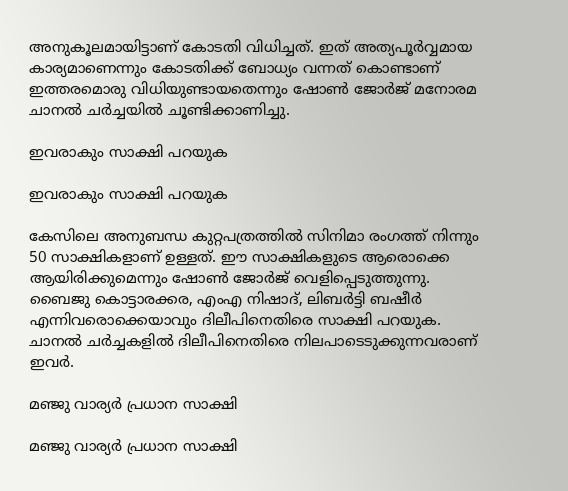അനുകൂലമായിട്ടാണ് കോടതി വിധിച്ചത്. ഇത് അത്യപൂര്‍വ്വമായ കാര്യമാണെന്നും കോടതിക്ക് ബോധ്യം വന്നത് കൊണ്ടാണ് ഇത്തരമൊരു വിധിയുണ്ടായതെന്നും ഷോണ്‍ ജോര്‍ജ് മനോരമ ചാനല്‍ ചര്‍ച്ചയില്‍ ചൂണ്ടിക്കാണിച്ചു.

ഇവരാകും സാക്ഷി പറയുക

ഇവരാകും സാക്ഷി പറയുക

കേസിലെ അനുബന്ധ കുറ്റപത്രത്തില്‍ സിനിമാ രംഗത്ത് നിന്നും 50 സാക്ഷികളാണ് ഉള്ളത്. ഈ സാക്ഷികളുടെ ആരൊക്കെ ആയിരിക്കുമെന്നും ഷോണ്‍ ജോര്‍ജ് വെളിപ്പെടുത്തുന്നു. ബൈജു കൊട്ടാരക്കര, എംഎ നിഷാദ്, ലിബര്‍ട്ടി ബഷീര്‍ എന്നിവരൊക്കെയാവും ദിലീപിനെതിരെ സാക്ഷി പറയുക. ചാനല്‍ ചര്‍ച്ചകളില്‍ ദിലീപിനെതിരെ നിലപാടെടുക്കുന്നവരാണ് ഇവര്‍.

മഞ്ജു വാര്യർ പ്രധാന സാക്ഷി

മഞ്ജു വാര്യർ പ്രധാന സാക്ഷി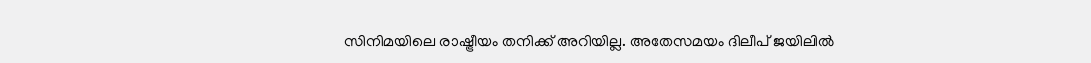സിനിമയിലെ രാഷ്ട്രീയം തനിക്ക് അറിയില്ല. അതേസമയം ദിലീപ് ജയിലില്‍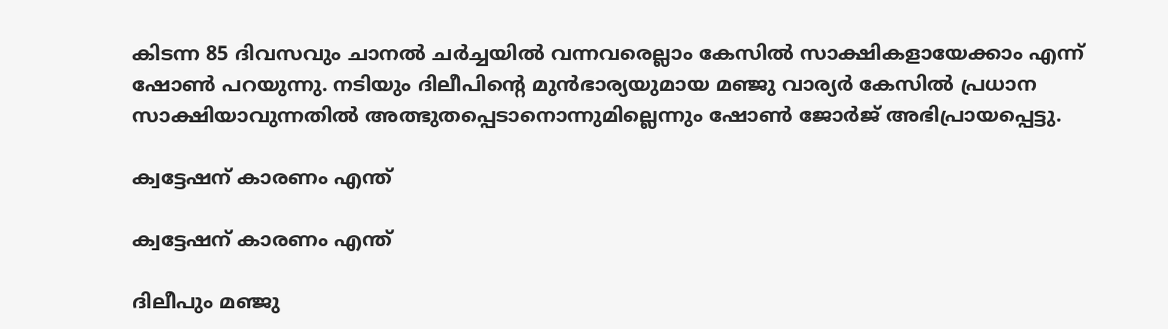കിടന്ന 85 ദിവസവും ചാനല്‍ ചര്‍ച്ചയില്‍ വന്നവരെല്ലാം കേസില്‍ സാക്ഷികളായേക്കാം എന്ന് ഷോണ്‍ പറയുന്നു. നടിയും ദിലീപിന്റെ മുന്‍ഭാര്യയുമായ മഞ്ജു വാര്യര്‍ കേസില്‍ പ്രധാന സാക്ഷിയാവുന്നതില്‍ അത്ഭുതപ്പെടാനൊന്നുമില്ലെന്നും ഷോണ്‍ ജോര്‍ജ് അഭിപ്രായപ്പെട്ടു.

ക്വട്ടേഷന് കാരണം എന്ത്

ക്വട്ടേഷന് കാരണം എന്ത്

ദിലീപും മഞ്ജു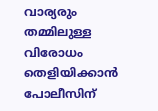വാര്യരും തമ്മിലുള്ള വിരോധം തെളിയിക്കാന്‍ പോലീസിന്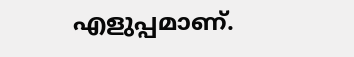എളുപ്പമാണ്.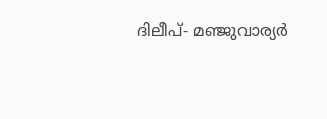ദിലീപ്- മഞ്ജുവാര്യര്‍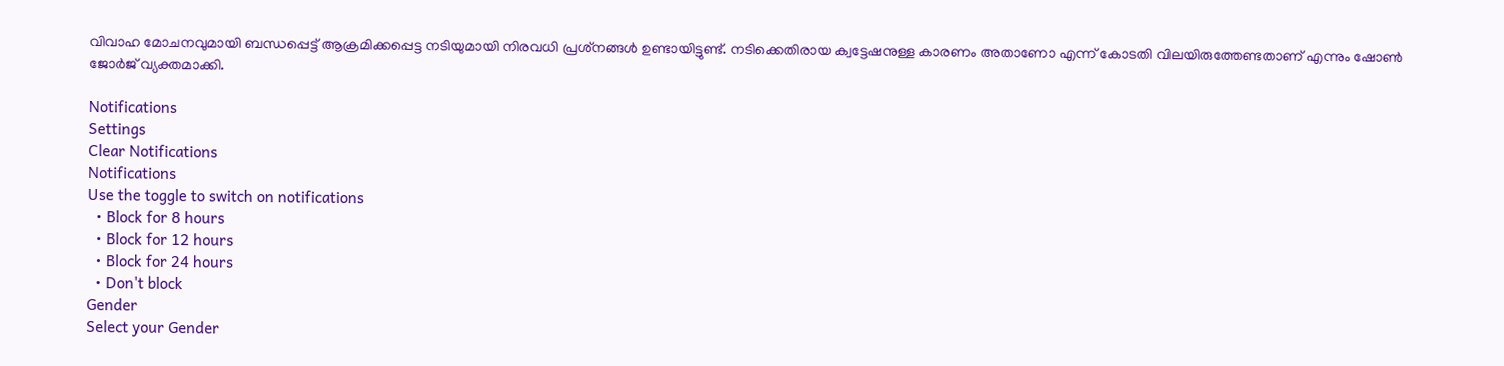വിവാഹ മോചനവുമായി ബന്ധപ്പെട്ട് ആക്രമിക്കപ്പെട്ട നടിയുമായി നിരവധി പ്രശ്‌നങ്ങള്‍ ഉണ്ടായിട്ടുണ്ട്. നടിക്കെതിരായ ക്വട്ടേഷനുള്ള കാരണം അതാണോ എന്ന് കോടതി വിലയിരുത്തേണ്ടതാണ് എന്നും ഷോണ്‍ ജോര്‍ജ് വ്യക്തമാക്കി.

Notifications
Settings
Clear Notifications
Notifications
Use the toggle to switch on notifications
  • Block for 8 hours
  • Block for 12 hours
  • Block for 24 hours
  • Don't block
Gender
Select your Gender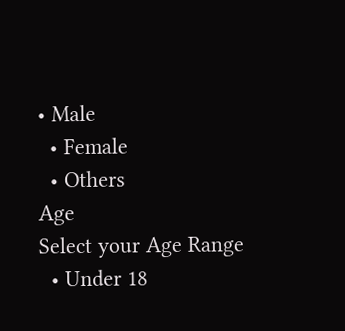• Male
  • Female
  • Others
Age
Select your Age Range
  • Under 18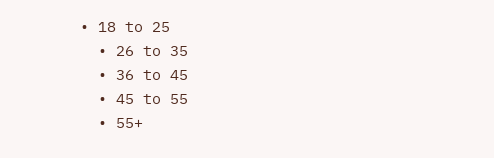• 18 to 25
  • 26 to 35
  • 36 to 45
  • 45 to 55
  • 55+